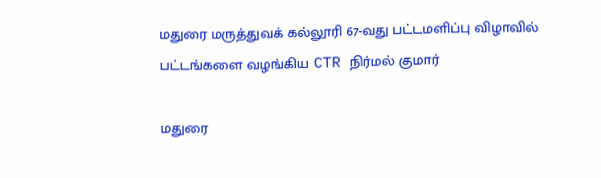மதுரை மருத்துவக் கல்லூரி 67-வது பட்டமளிப்பு விழாவில் பட்டங்களை வழங்கிய CTR நிர்மல் குமார்

மதுரை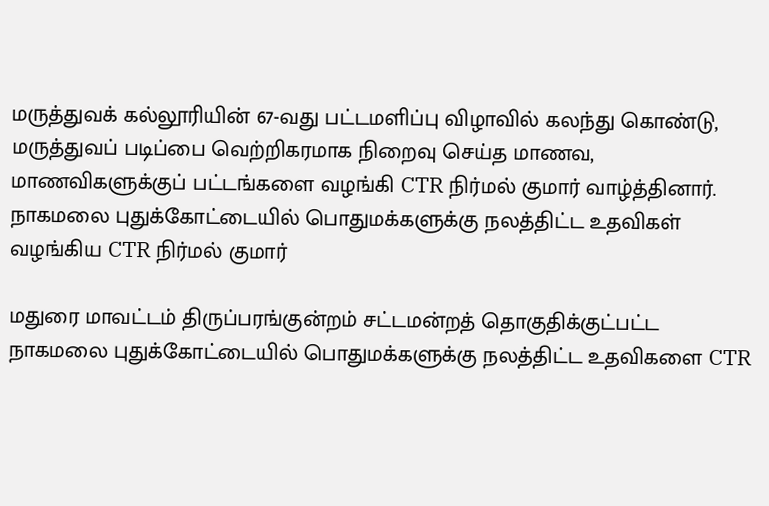மருத்துவக் கல்லூரியின் 67-வது பட்டமளிப்பு விழாவில் கலந்து கொண்டு, மருத்துவப் படிப்பை வெற்றிகரமாக நிறைவு செய்த மாணவ, மாணவிகளுக்குப் பட்டங்களை வழங்கி CTR நிர்மல் குமார் வாழ்த்தினார்.
நாகமலை புதுக்கோட்டையில் பொதுமக்களுக்கு நலத்திட்ட உதவிகள் வழங்கிய CTR நிர்மல் குமார்

மதுரை மாவட்டம் திருப்பரங்குன்றம் சட்டமன்றத் தொகுதிக்குட்பட்ட நாகமலை புதுக்கோட்டையில் பொதுமக்களுக்கு நலத்திட்ட உதவிகளை CTR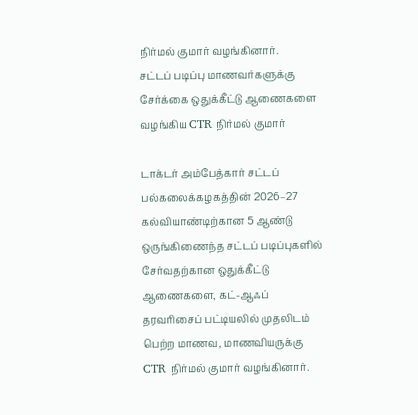நிர்மல் குமார் வழங்கினார்.
சட்டப் படிப்பு மாணவர்களுக்கு சேர்க்கை ஒதுக்கீட்டு ஆணைகளை வழங்கிய CTR நிர்மல் குமார்

டாக்டர் அம்பேத்கார் சட்டப் பல்கலைக்கழகத்தின் 2026–27 கல்வியாண்டிற்கான 5 ஆண்டு ஒருங்கிணைந்த சட்டப் படிப்புகளில் சேர்வதற்கான ஒதுக்கீட்டு ஆணைகளை, கட்-ஆஃப் தரவரிசைப் பட்டியலில் முதலிடம் பெற்ற மாணவ, மாணவியருக்கு CTR நிர்மல் குமார் வழங்கினார்.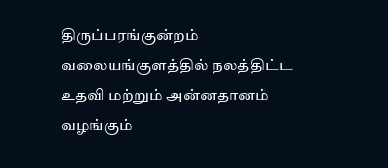திருப்பரங்குன்றம் வலையங்குளத்தில் நலத்திட்ட உதவி மற்றும் அன்னதானம் வழங்கும்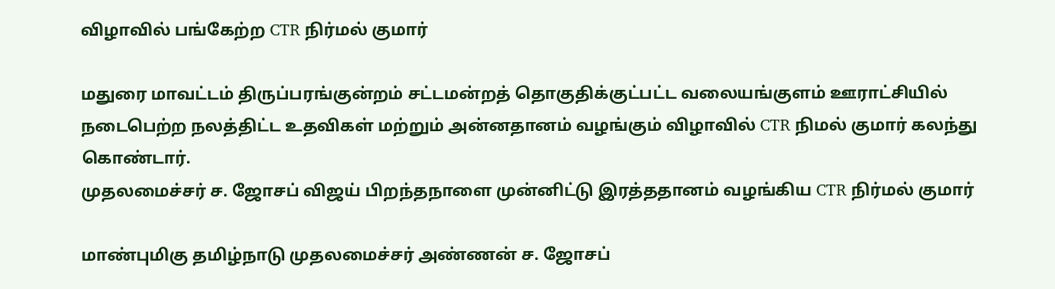விழாவில் பங்கேற்ற CTR நிர்மல் குமார்

மதுரை மாவட்டம் திருப்பரங்குன்றம் சட்டமன்றத் தொகுதிக்குட்பட்ட வலையங்குளம் ஊராட்சியில் நடைபெற்ற நலத்திட்ட உதவிகள் மற்றும் அன்னதானம் வழங்கும் விழாவில் CTR நிமல் குமார் கலந்து கொண்டார்.
முதலமைச்சர் ச. ஜோசப் விஜய் பிறந்தநாளை முன்னிட்டு இரத்ததானம் வழங்கிய CTR நிர்மல் குமார்

மாண்புமிகு தமிழ்நாடு முதலமைச்சர் அண்ணன் ச. ஜோசப்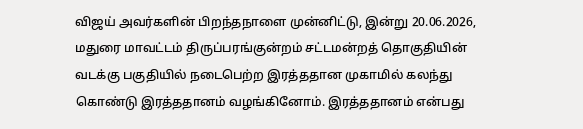விஜய் அவர்களின் பிறந்தநாளை முன்னிட்டு, இன்று 20.06.2026, மதுரை மாவட்டம் திருப்பரங்குன்றம் சட்டமன்றத் தொகுதியின் வடக்கு பகுதியில் நடைபெற்ற இரத்ததான முகாமில் கலந்து கொண்டு இரத்ததானம் வழங்கினோம். இரத்ததானம் என்பது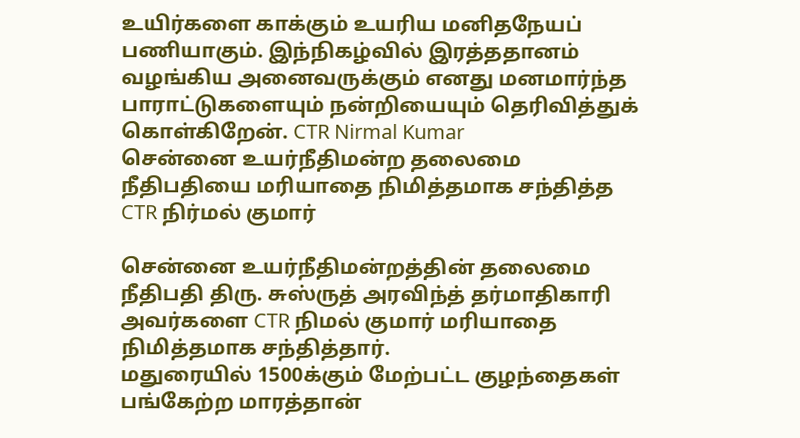உயிர்களை காக்கும் உயரிய மனிதநேயப் பணியாகும். இந்நிகழ்வில் இரத்ததானம் வழங்கிய அனைவருக்கும் எனது மனமார்ந்த பாராட்டுகளையும் நன்றியையும் தெரிவித்துக் கொள்கிறேன். CTR Nirmal Kumar
சென்னை உயர்நீதிமன்ற தலைமை நீதிபதியை மரியாதை நிமித்தமாக சந்தித்த CTR நிர்மல் குமார்

சென்னை உயர்நீதிமன்றத்தின் தலைமை நீதிபதி திரு. சுஸ்ருத் அரவிந்த் தர்மாதிகாரி அவர்களை CTR நிமல் குமார் மரியாதை நிமித்தமாக சந்தித்தார்.
மதுரையில் 1500க்கும் மேற்பட்ட குழந்தைகள் பங்கேற்ற மாரத்தான்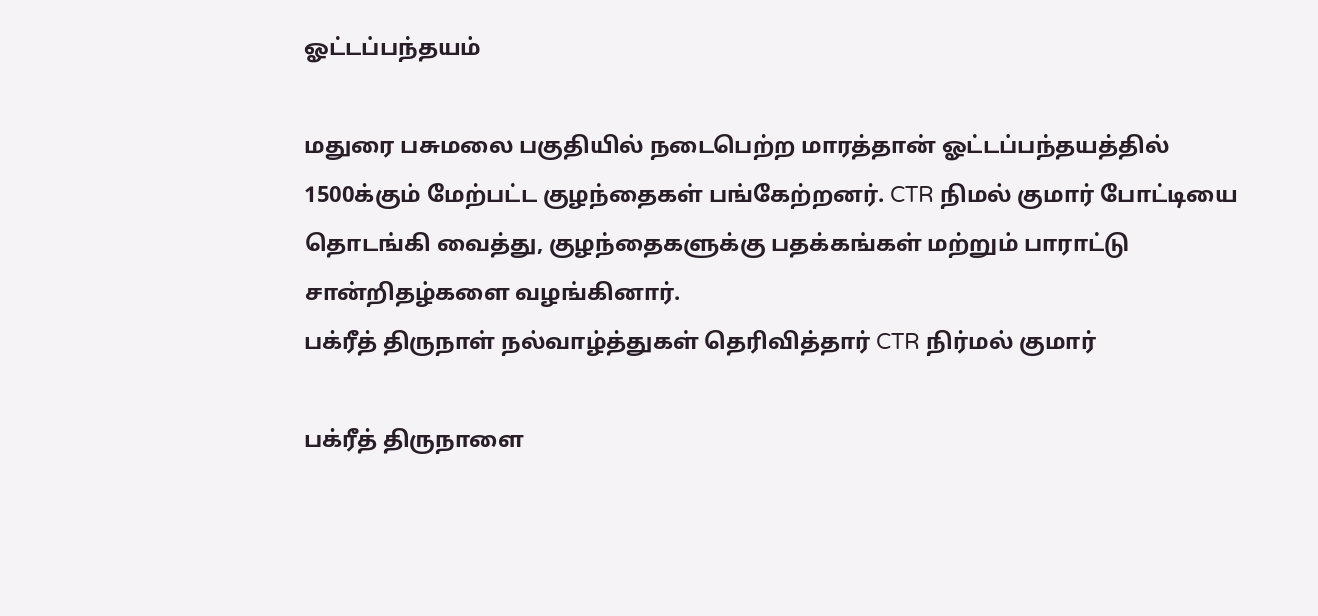ஓட்டப்பந்தயம்

மதுரை பசுமலை பகுதியில் நடைபெற்ற மாரத்தான் ஓட்டப்பந்தயத்தில் 1500க்கும் மேற்பட்ட குழந்தைகள் பங்கேற்றனர். CTR நிமல் குமார் போட்டியை தொடங்கி வைத்து, குழந்தைகளுக்கு பதக்கங்கள் மற்றும் பாராட்டு சான்றிதழ்களை வழங்கினார்.
பக்ரீத் திருநாள் நல்வாழ்த்துகள் தெரிவித்தார் CTR நிர்மல் குமார்

பக்ரீத் திருநாளை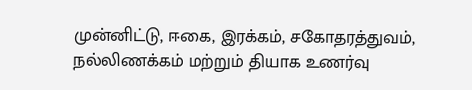முன்னிட்டு, ஈகை, இரக்கம், சகோதரத்துவம், நல்லிணக்கம் மற்றும் தியாக உணர்வு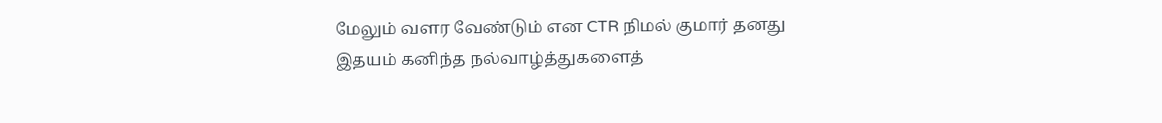மேலும் வளர வேண்டும் என CTR நிமல் குமார் தனது இதயம் கனிந்த நல்வாழ்த்துகளைத்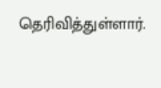தெரிவித்துள்ளார்.